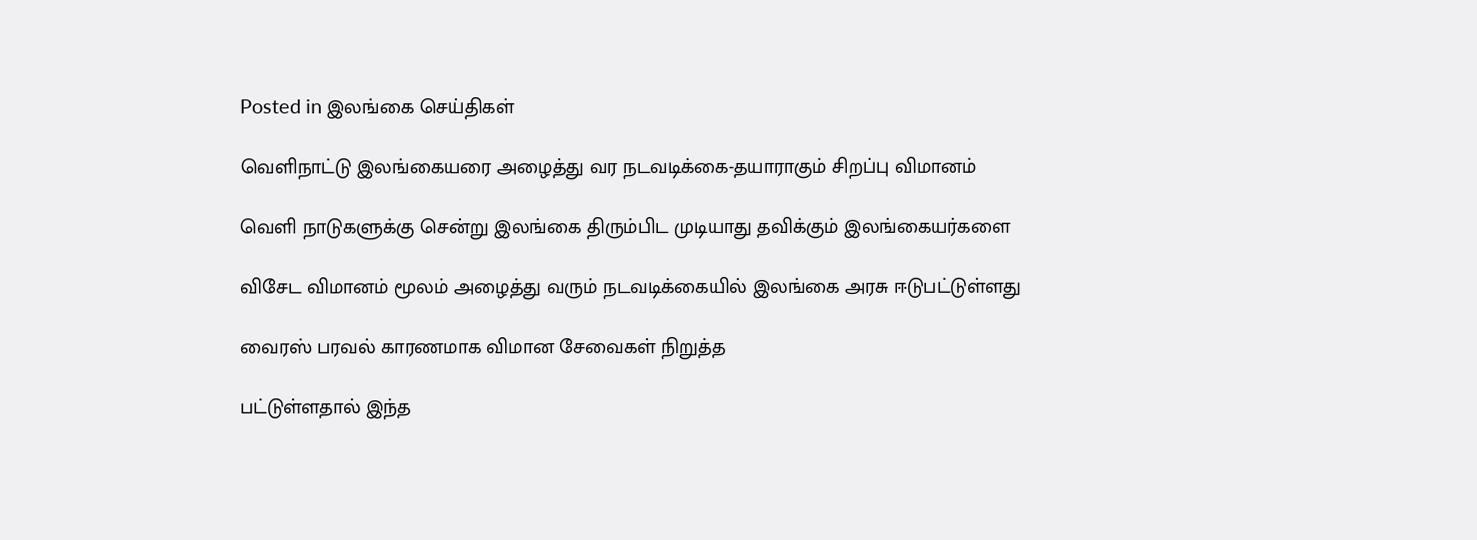Posted in இலங்கை செய்திகள்

வெளிநாட்டு இலங்கையரை அழைத்து வர நடவடிக்கை-தயாராகும் சிறப்பு விமானம்

வெளி நாடுகளுக்கு சென்று இலங்கை திரும்பிட முடியாது தவிக்கும் இலங்கையர்களை

விசேட விமானம் மூலம் அழைத்து வரும் நடவடிக்கையில் இலங்கை அரசு ஈடுபட்டுள்ளது

வைரஸ் பரவல் காரணமாக விமான சேவைகள் நிறுத்த

பட்டுள்ளதால் இந்த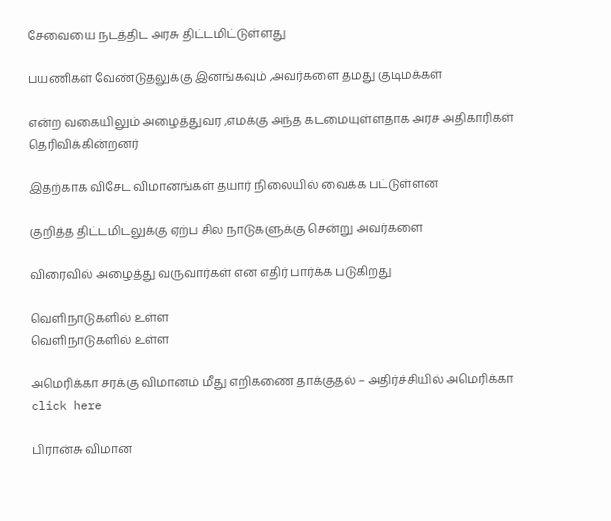சேவையை நடத்திட அரசு திட்டமிட்டுள்ளது

பயணிகள் வேண்டுதலுக்கு இனங்கவும் ,அவர்களை தமது குடிமக்கள்

என்ற வகையிலும் அழைத்துவர ,எமக்கு அந்த கடமையுள்ளதாக அரச அதிகாரிகள் தெரிவிக்கின்றனர்

இதற்காக விசேட விமானங்கள் தயார் நிலையில் வைக்க பட்டுள்ளன

குறித்த திட்டமிடலுக்கு ஏற்ப சில நாடுகளுக்கு சென்று அவர்களை

விரைவில் அழைத்து வருவார்கள் என எதிர் பார்க்க படுகிறது

வெளிநாடுகளில் உள்ள
வெளிநாடுகளில் உள்ள

அமெரிக்கா சரக்கு விமானம் மீது எறிகணை தாக்குதல் – அதிர்ச்சியில் அமெரிக்கா click here

பிரான்சு விமான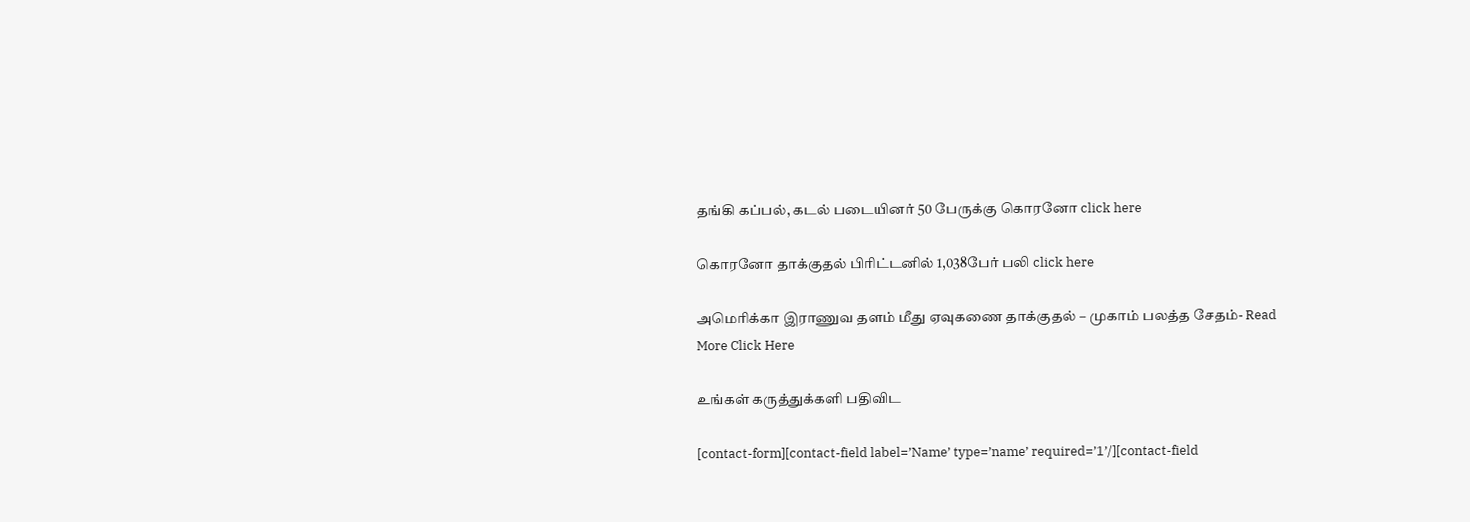தங்கி கப்பல், கடல் படையினர் 50 பேருக்கு கொரனோ click here

கொரனோ தாக்குதல் பிரிட்டனில் 1,038பேர் பலி click here

அமெரிக்கா இராணுவ தளம் மீது ஏவுகணை தாக்குதல் – முகாம் பலத்த சேதம்- Read More Click Here

உங்கள் கருத்துக்களி பதிவிட

[contact-form][contact-field label=’Name’ type=’name’ required=’1’/][contact-field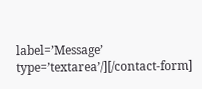label=’Message’ type=’textarea’/][/contact-form]